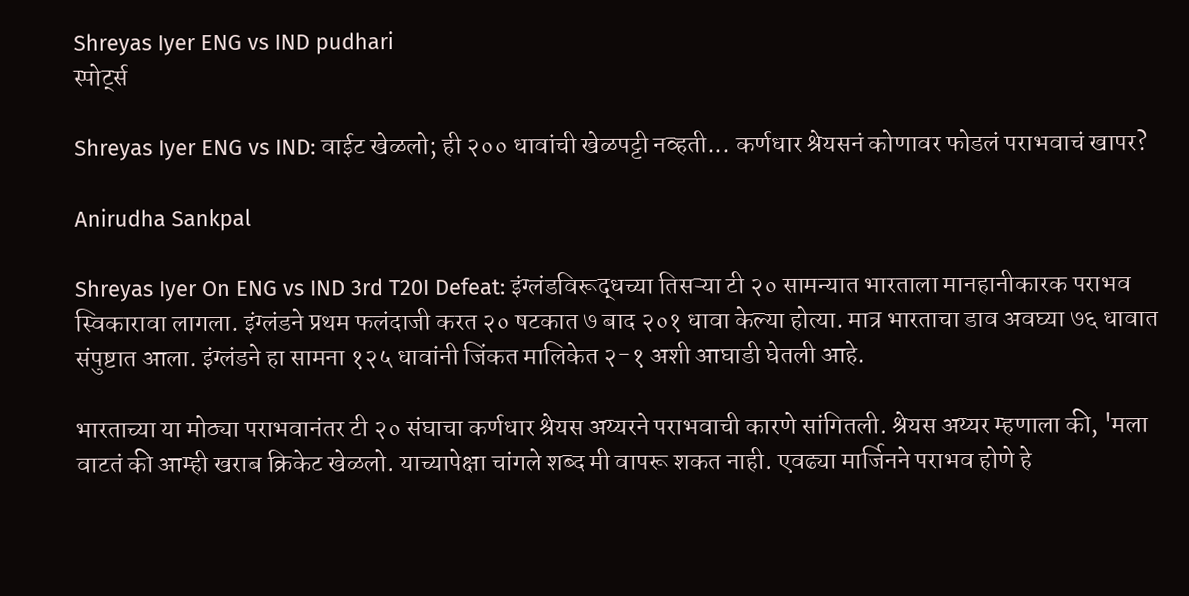Shreyas Iyer ENG vs IND pudhari
स्पोर्ट्स

Shreyas Iyer ENG vs IND: वाईट खेळलो; ही २०० धावांची खेळपट्टी नव्हती... कर्णधार श्रेयसनं कोणावर फोडलं पराभवाचं खापर?

Anirudha Sankpal

Shreyas Iyer On ENG vs IND 3rd T20I Defeat: इंग्लंडविरूद्धच्या तिसऱ्या टी २० सामन्यात भारताला मानहानीकारक पराभव स्विकारावा लागला. इंग्लंडने प्रथम फलंदाजी करत २० षटकात ७ बाद २०१ धावा केल्या होत्या. मात्र भारताचा डाव अवघ्या ७६ धावात संपुष्टात आला. इंग्लंडने हा सामना १२५ धावांनी जिंकत मालिकेत २-१ अशी आघाडी घेतली आहे.

भारताच्या या मोठ्या पराभवानंतर टी २० संघाचा कर्णधार श्रेयस अय्यरने पराभवाची कारणे सांगितली. श्रेयस अय्यर म्हणाला की, 'मला वाटतं की आम्ही खराब क्रिकेट खेळलो. याच्यापेक्षा चांगले शब्द मी वापरू शकत नाही. एवढ्या मार्जिनने पराभव होणे हे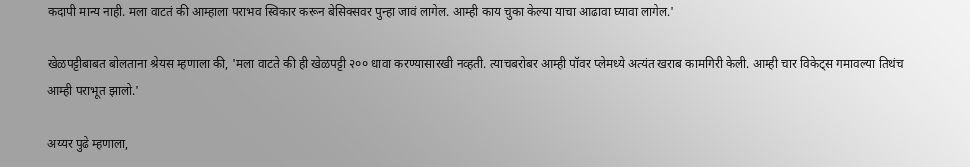कदापी मान्य नाही. मला वाटतं की आम्हाला पराभव स्विकार करून बेसिक्सवर पुन्हा जावं लागेल. आम्ही काय चुका केल्या याचा आढावा घ्यावा लागेल.'

खेळपट्टीबाबत बोलताना श्रेयस म्हणाला की, 'मला वाटते की ही खेळपट्टी २०० धावा करण्यासारखी नव्हती. त्याचबरोबर आम्ही पॉवर प्लेमध्ये अत्यंत खराब कामगिरी केली. आम्ही चार विकेट्स गमावल्या तिथंच आम्ही पराभूत झालो.'

अय्यर पुढे म्हणाला,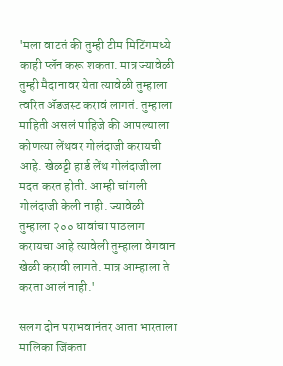'मला वाटतं की तुम्ही टीम मिटिंगमध्ये काही प्लॅन करू शकता. मात्र ज्यावेळी तुम्ही मैदानावर येता त्यावेळी तुम्हाला त्वरित ॲडजस्ट करावं लागतं. तुम्हाला माहिती असलं पाहिजे की आपल्याला कोणत्या लेंथवर गोलंदाजी करायची आहे. खेळट्टी हार्ड लेंथ गोलंदाजीला मदत करत होती. आम्ही चांगली गोलंदाजी केली नाही. ज्यावेळी तुम्हाला २०० धावांचा पाठलाग करायचा आहे त्यावेली तुम्हाला वेगवान खेळी करावी लागते. मात्र आम्हाला ते करता आलं नाही.'

सलग दोन पराभवानंतर आता भारताला मालिका जिंकता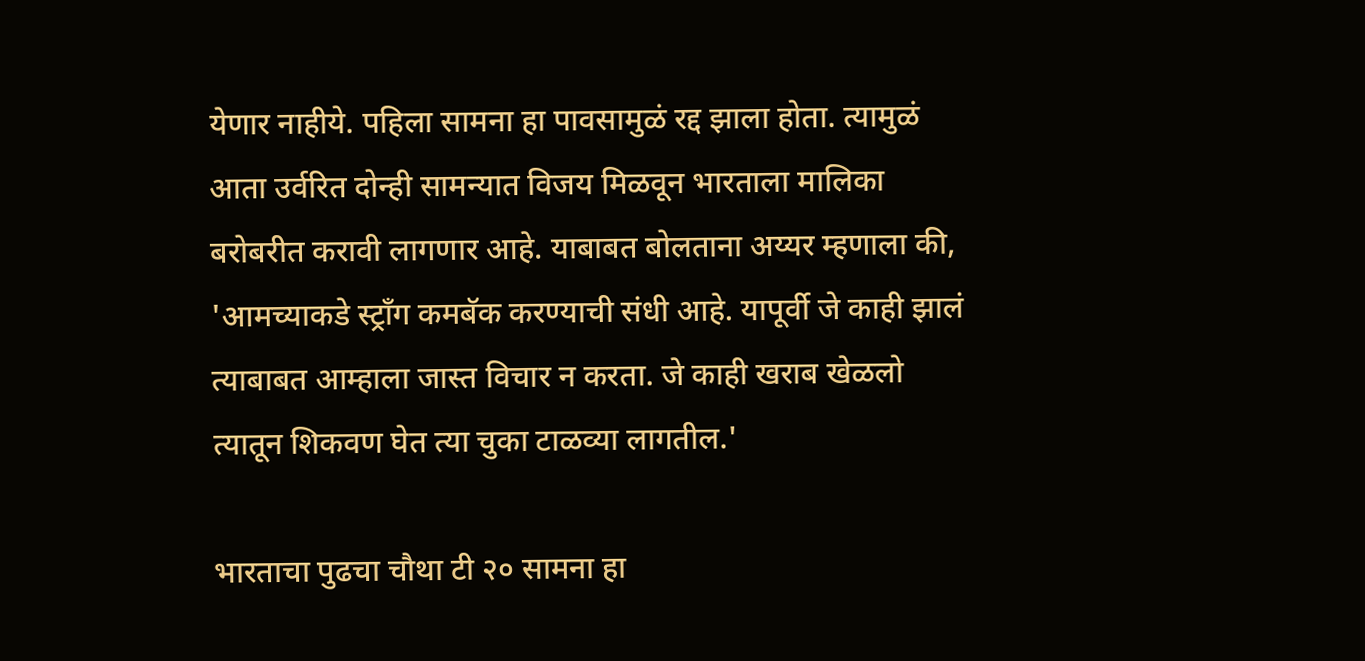येणार नाहीये. पहिला सामना हा पावसामुळं रद्द झाला होता. त्यामुळं आता उर्वरित दोन्ही सामन्यात विजय मिळवून भारताला मालिका बरोबरीत करावी लागणार आहे. याबाबत बोलताना अय्यर म्हणाला की, 'आमच्याकडे स्ट्राँग कमबॅक करण्याची संधी आहे. यापूर्वी जे काही झालं त्याबाबत आम्हाला जास्त विचार न करता. जे काही खराब खेळलो त्यातून शिकवण घेत त्या चुका टाळव्या लागतील.'

भारताचा पुढचा चौथा टी २० सामना हा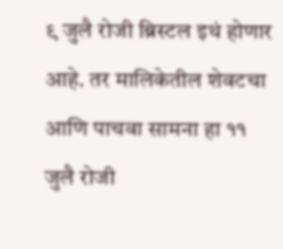९ जुलै रोजी ब्रिस्टल इथं होणार आहे. तर मालिकेतील शेवटचा आणि पाचवा सामना हा ११ जुलै रोजी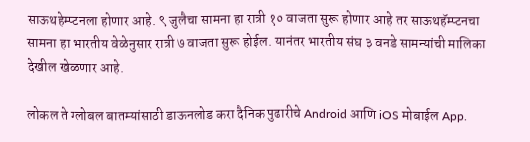साऊथहेम्प्टनला होणार आहे. ९ जुलैचा सामना हा रात्री १० वाजता सुरू होणार आहे तर साऊथहॅम्प्टनचा सामना हा भारतीय वेळेनुसार रात्री ७ वाजता सुरू होईल. यानंतर भारतीय संघ ३ वनडे सामन्यांची मालिका देखील खेळणार आहे.

लोकल ते ग्लोबल बातम्यांसाठी डाऊनलोड करा दैनिक पुढारीचे Android आणि iOS मोबाईल App.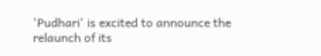'Pudhari' is excited to announce the relaunch of its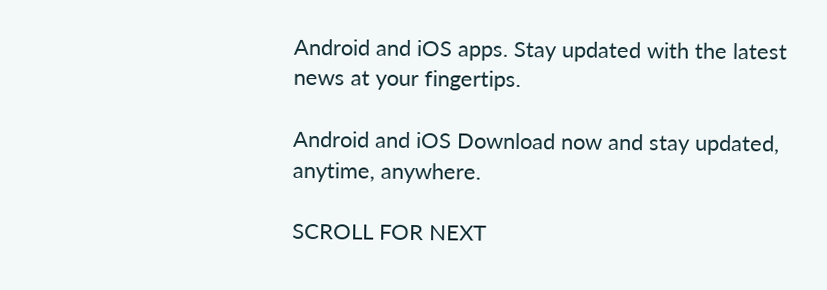Android and iOS apps. Stay updated with the latest news at your fingertips.

Android and iOS Download now and stay updated, anytime, anywhere.

SCROLL FOR NEXT